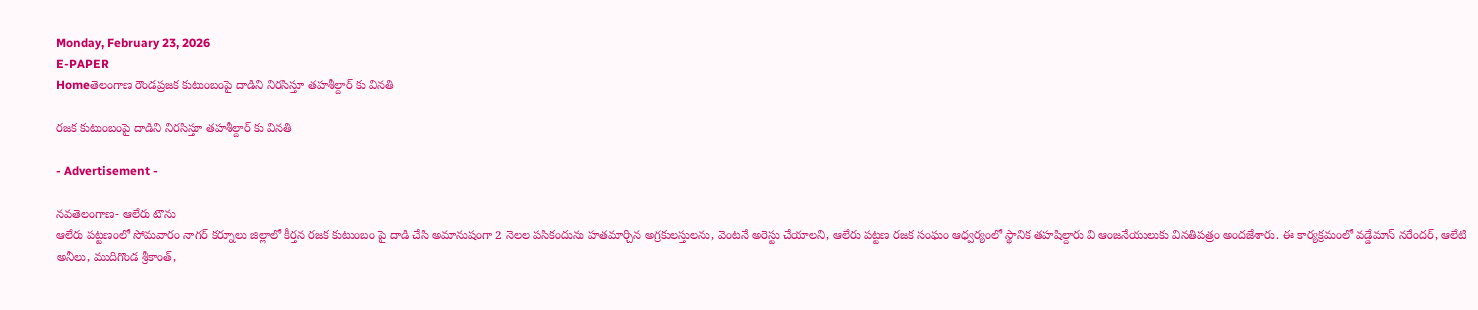Monday, February 23, 2026
E-PAPER
Homeతెలంగాణ రౌండప్రజక కుటుంబంపై దాడిని నిరసిస్తూ తహశీల్దార్ కు వినతి

రజక కుటుంబంపై దాడిని నిరసిస్తూ తహశీల్దార్ కు వినతి

- Advertisement -

నవతెలంగాణ- ఆలేరు టౌను
ఆలేరు పట్టణంలో సోమవారం నాగర్ కర్నూలు జిల్లాలో కీర్తన రజక కుటుంబం పై దాడి చేసి అమానుషంగా 2 నెలల పసికందును హతమార్చిన అగ్రకులస్తులను, వెంటనే అరెస్టు చేయాలని, ఆలేరు పట్టణ రజక సంఘం ఆధ్వర్యంలో స్థానిక తహషిల్దారు వి ఆంజనేయులుకు వినతిపత్రం అందజేశారు. ఈ కార్యక్రమంలో వడ్డేమాన్ నరేందర్, ఆలేటి అనీలు, ముదిగొండ శ్రీకాంత్,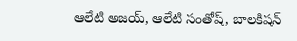ఆలేటి అజయ్, ఆలేటి సంతోష్, బాలకిషన్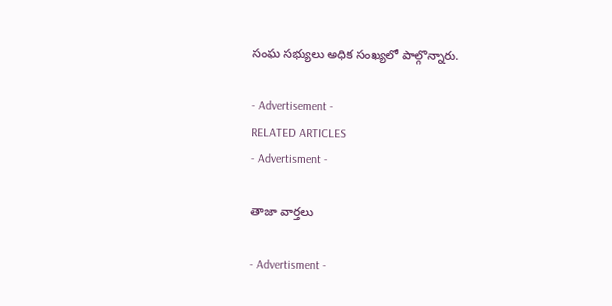సంఘ సభ్యులు అధిక సంఖ్యలో పాల్గొన్నారు.

- Advertisement -
RELATED ARTICLES
- Advertisment -

తాజా వార్తలు

- Advertisment -